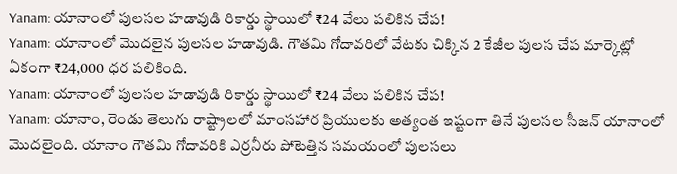Yanam: యానాంలో పులసల హడావుడి రికార్డు స్థాయిలో ₹24 వేలు పలికిన చేప!
Yanam: యానాంలో మొదలైన పులసల హడావుడి. గౌతమి గోదావరిలో వేటకు చిక్కిన 2 కేజీల పులస చేప మార్కెట్లో ఏకంగా ₹24,000 ధర పలికింది.
Yanam: యానాంలో పులసల హడావుడి రికార్డు స్థాయిలో ₹24 వేలు పలికిన చేప!
Yanam: యానాం, రెండు తెలుగు రాష్ట్రాలలో మాంసహార ప్రియులకు అత్యంత ఇష్టంగా తినే పులసల సీజన్ యానాంలో మొదలైంది. యానాం గౌతమి గోదావరికి ఎర్రనీరు పోటెత్తిన సమయంలో పులసలు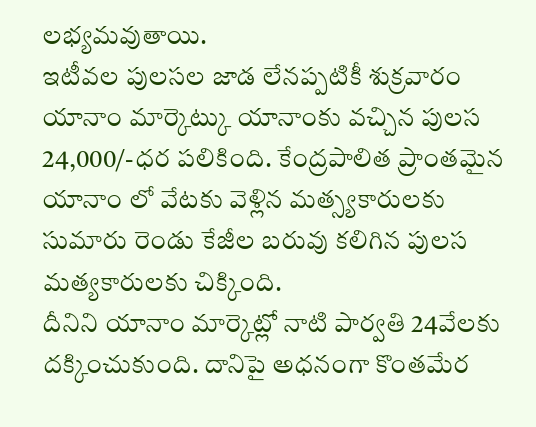లభ్యమవుతాయి.
ఇటీవల పులసల జాడ లేనప్పటికీ శుక్రవారం యానాం మార్కెట్కు యానాంకు వచ్చిన పులస 24,000/-ధర పలికింది. కేంద్రపాలిత ప్రాంతమైన యానాం లో వేటకు వెళ్లిన మత్స్యకారులకు సుమారు రెండు కేజీల బరువు కలిగిన పులస మత్యకారులకు చిక్కింది.
దీనిని యానాం మార్కెట్లో నాటి పార్వతి 24వేలకు దక్కించుకుంది. దానిపై అధనంగా కొంతమేర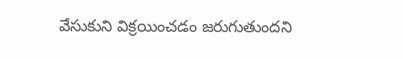వేసుకుని విక్రయించడం జరుగుతుందని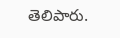తెలిపారు.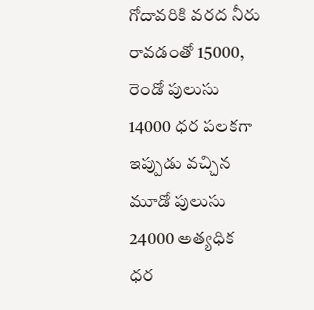గోదావరికి వరద నీరు రావడంతో 15000, రెండో పులుసు 14000 ధర పలకగా ఇప్పుడు వచ్చిన మూడో పులుసు 24000 అత్యధిక ధర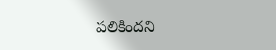పలికిందని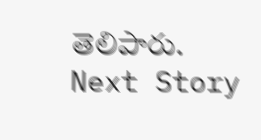తెలిపారు.
Next Story